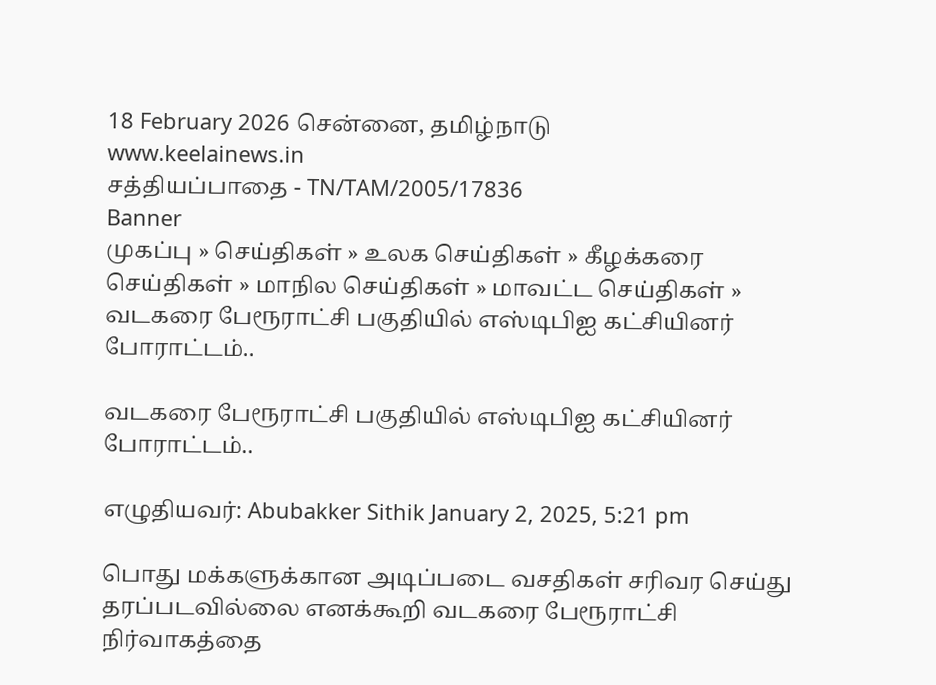18 February 2026 சென்னை, தமிழ்நாடு
www.keelainews.in
சத்தியப்பாதை - TN/TAM/2005/17836
Banner
முகப்பு » செய்திகள் » உலக செய்திகள் » கீழக்கரை செய்திகள் » மாநில செய்திகள் » மாவட்ட செய்திகள் » வடகரை பேரூராட்சி பகுதியில் எஸ்டிபிஐ கட்சியினர் போராட்டம்..

வடகரை பேரூராட்சி பகுதியில் எஸ்டிபிஐ கட்சியினர் போராட்டம்..

எழுதியவர்: Abubakker Sithik January 2, 2025, 5:21 pm

பொது மக்களுக்கான அடிப்படை வசதிகள் சரிவர செய்து தரப்படவில்லை எனக்கூறி வடகரை பேரூராட்சி நிர்வாகத்தை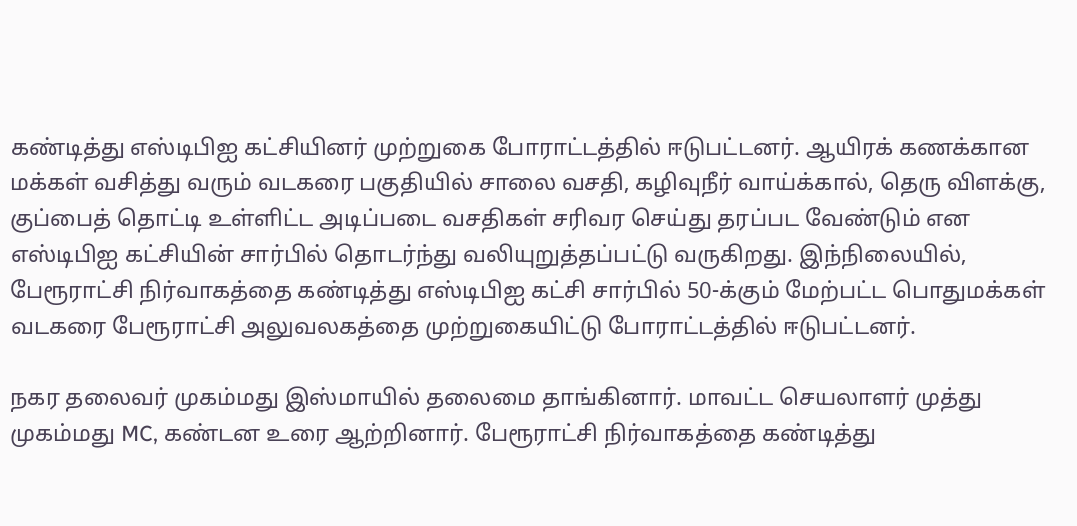கண்டித்து எஸ்டிபிஐ கட்சியினர் முற்றுகை போராட்டத்தில் ஈடுபட்டனர். ஆயிரக் கணக்கான மக்கள் வசித்து வரும் வடகரை பகுதியில் சாலை வசதி, கழிவுநீர் வாய்க்கால், தெரு விளக்கு, குப்பைத் தொட்டி உள்ளிட்ட அடிப்படை வசதிகள் சரிவர செய்து தரப்பட வேண்டும் என எஸ்டிபிஐ கட்சியின் சார்பில் தொடர்ந்து வலியுறுத்தப்பட்டு வருகிறது. இந்நிலையில், பேரூராட்சி நிர்வாகத்தை கண்டித்து எஸ்டிபிஐ கட்சி சார்பில் 50-க்கும் மேற்பட்ட பொதுமக்கள் வடகரை பேரூராட்சி அலுவலகத்தை முற்றுகையிட்டு போராட்டத்தில் ஈடுபட்டனர்.

நகர தலைவர் முகம்மது இஸ்மாயில் தலைமை தாங்கினார். மாவட்ட செயலாளர் முத்து முகம்மது MC, கண்டன உரை ஆற்றினார். பேரூராட்சி நிர்வாகத்தை கண்டித்து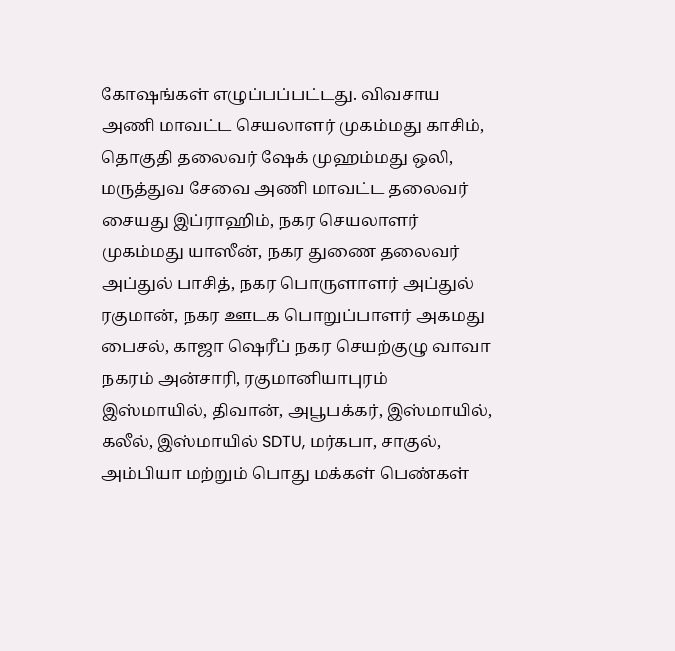கோஷங்கள் எழுப்பப்பட்டது. விவசாய அணி மாவட்ட செயலாளர் முகம்மது காசிம், தொகுதி தலைவர் ஷேக் முஹம்மது ஒலி, மருத்துவ சேவை அணி மாவட்ட தலைவர் சையது இப்ராஹிம், நகர செயலாளர் முகம்மது யாஸீன், நகர துணை தலைவர் அப்துல் பாசித், நகர பொருளாளர் அப்துல் ரகுமான், நகர ஊடக பொறுப்பாளர் அகமது பைசல், காஜா ஷெரீப் நகர செயற்குழு வாவா நகரம் அன்சாரி, ரகுமானியாபுரம் இஸ்மாயில், திவான், அபூபக்கர், இஸ்மாயில், கலீல், இஸ்மாயில் SDTU, மர்கபா, சாகுல், அம்பியா மற்றும் பொது மக்கள் பெண்கள்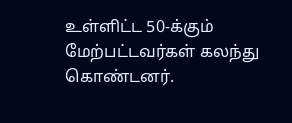உள்ளிட்ட 50-க்கும் மேற்பட்டவர்கள் கலந்து கொண்டனர்.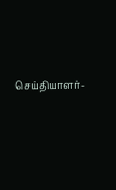செய்தியாளர்-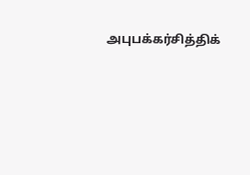அபுபக்கர்சித்திக்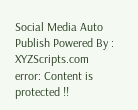Social Media Auto Publish Powered By : XYZScripts.com
error: Content is protected !!